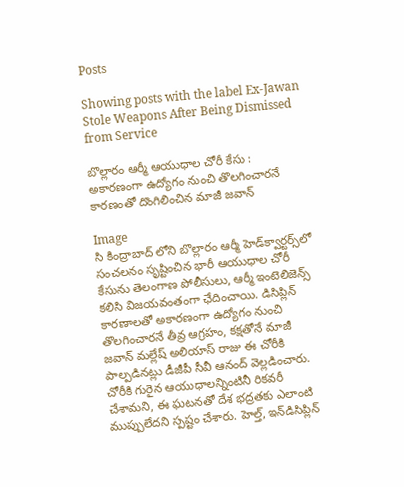Posts

Showing posts with the label Ex-Jawan Stole Weapons After Being Dismissed from Service

బొల్లారం ఆర్మీ ఆయుధాల చోరీ కేసు : అకారణంగా ఉద్యోగం నుంచి తొలగించారనే కారణంతో దొంగిలించిన మాజీ జవాన్

Image
సి కింద్రాబాద్ లోని బొల్లారం ఆర్మీ హెడ్‌క్వార్టర్స్‌లో సంచలనం సృష్టించిన భారీ ఆయుధాల చోరీ కేసును తెలంగాణ పోలీసులు, ఆర్మీ ఇంటెలిజెన్స్ కలిసి విజయవంతంగా ఛేదించాయి. డిసిప్లిన్ కారణాలతో అకారణంగా ఉద్యోగం నుంచి తొలగించారనే తీవ్ర ఆగ్రహం, కక్షతోనే మాజీ జవాన్ మల్లేష్ అలియాస్ రాజు ఈ చోరీకి పాల్పడినట్లు డీజీపీ సీవీ ఆనంద్ వెల్లడించారు. చోరీకి గురైన ఆయుధాలన్నింటినీ రికవరీ చేశామని, ఈ ఘటనతో దేశ భద్రతకు ఎలాంటి ముప్పులేదని స్పష్టం చేశారు. హెల్త్, ఇన్‌డిసిప్లిన్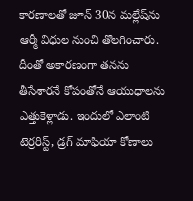కారణాలతో జూన్ 30న మల్లేష్‌ను ఆర్మీ విధుల నుంచి తొలగించారు. దీంతో అకారణంగా తనను తీసేశారనే కోపంతోనే ఆయుధాలను ఎత్తుకెళ్లాడు. ఇందులో ఎలాంటి టెర్రరిస్ట్, డ్రగ్ మాఫియా కోణాలు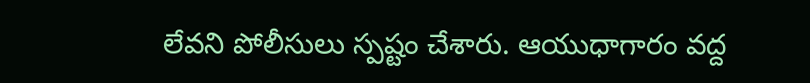లేవని పోలీసులు స్పష్టం చేశారు. ఆయుధాగారం వద్ద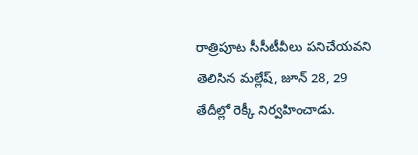రాత్రిపూట సీసీటీవీలు పనిచేయవని తెలిసిన మల్లేష్, జూన్ 28, 29 తేదీల్లో రెక్కీ నిర్వహించాడు.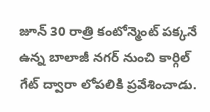జూన్ 30 రాత్రి కంటోన్మెంట్ పక్కనే ఉన్న బాలాజీ నగర్ నుంచి కార్గిల్ గేట్ ద్వారా లోపలికి ప్రవేశించాడు.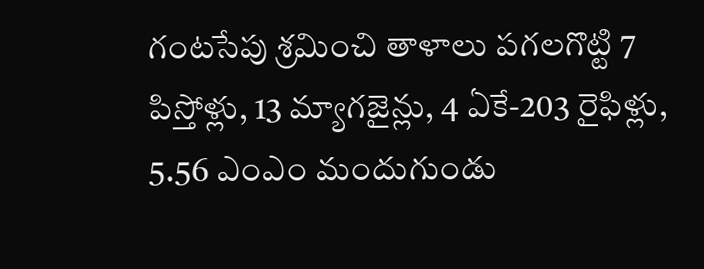గంటసేపు శ్రమించి తాళాలు పగలగొట్టి 7 పిస్తోళ్లు, 13 మ్యాగజైన్లు, 4 ఏకే-203 రైఫిళ్లు, 5.56 ఎంఎం మందుగుండు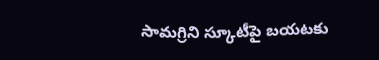సామగ్రిని స్కూటీపై బయటకు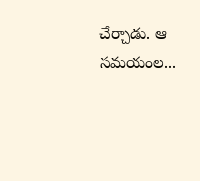చేర్చాడు. ఆ సమయంల...